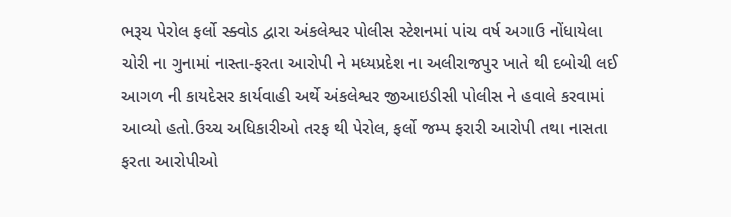ભરૂચ પેરોલ ફર્લો સ્ક્વોડ દ્વારા અંકલેશ્વર પોલીસ સ્ટેશનમાં પાંચ વર્ષ અગાઉ નોંધાયેલા ચોરી ના ગુનામાં નાસ્તા-ફરતા આરોપી ને મધ્યપ્રદેશ ના અલીરાજપુર ખાતે થી દબોચી લઈ આગળ ની કાયદેસર કાર્યવાહી અર્થે અંકલેશ્વર જીઆઇડીસી પોલીસ ને હવાલે કરવામાં આવ્યો હતો.ઉચ્ચ અધિકારીઓ તરફ થી પેરોલ, ફર્લો જમ્પ ફરારી આરોપી તથા નાસતા ફરતા આરોપીઓ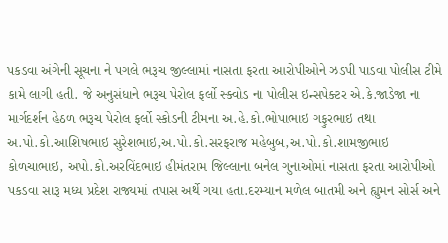પકડવા અંગેની સૂચના ને પગલે ભરૂચ જીલ્લામાં નાસતા ફરતા આરોપીઓને ઝડપી પાડવા પોલીસ ટીમે કામે લાગી હતી. જે અનુસંધાને ભરૂચ પેરોલ ફર્લો સ્ક્વોડ ના પોલીસ ઇન્સપેક્ટર એ.કે.જાડેજા ના માર્ગદર્શન હેઠળ ભરૂચ પેરોલ ફર્લો સ્કોડની ટીમના અ.હે.કો.ભોપાભાઇ ગફુરભાઇ તથા અ.પો.કો.આશિષભાઇ સુરેશભાઇ,અ.પો.કો.સરફરાજ મહેબુબ,અ.પો.કો.શામજીભાઇ કોળચાભાઇ, અપો.કો.અરવિંદભાઇ હીમંતરામ જિલ્લાના બનેલ ગુનાઓમાં નાસતા ફરતા આરોપીઓ પકડવા સારૂ મધ્ય પ્રદેશ રાજ્યમાં તપાસ અર્થે ગયા હતા.દરમ્યાન મળેલ બાતમી અને હ્યુમન સોર્સ અને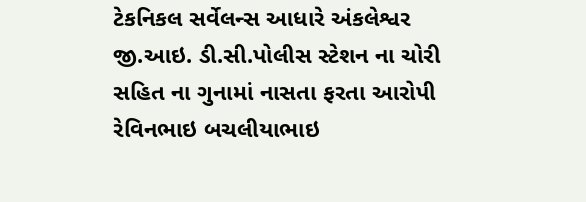ટેકનિકલ સર્વેલન્સ આધારે અંકલેશ્વર જી.આઇ. ડી.સી.પોલીસ સ્ટેશન ના ચોરી સહિત ના ગુનામાં નાસતા ફરતા આરોપી રેવિનભાઇ બચલીયાભાઇ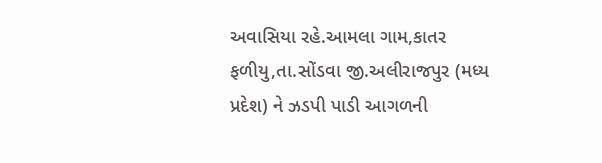અવાસિયા રહે.આમલા ગામ,કાતર ફળીયુ,તા.સોંડવા જી.અલીરાજપુર (મધ્ય પ્રદેશ) ને ઝડપી પાડી આગળની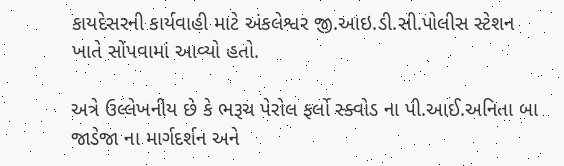કાયદેસરની કાર્યવાહી માટે અંકલેશ્વર જી.આઇ.ડી.સી.પોલીસ સ્ટેશન ખાતે સોંપવામાં આવ્યો હતો.

અત્રે ઉલ્લેખનીય છે કે ભરૂચ પેરોલ ફર્લો સ્ક્વોડ ના પી.આઈ.અનિતા બા જાડેજા ના માર્ગદર્શન અને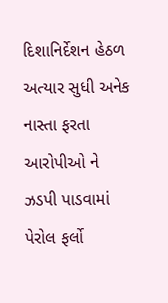દિશાનિર્દેશન હેઠળ અત્યાર સુધી અનેક નાસ્તા ફરતા આરોપીઓ ને ઝડપી પાડવામાં પેરોલ ફર્લો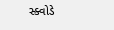સ્ક્વોડે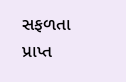સફળતા પ્રાપ્ત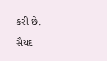કરી છે.
સૈયદ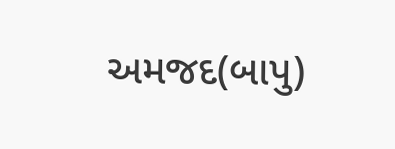અમજદ(બાપુ)